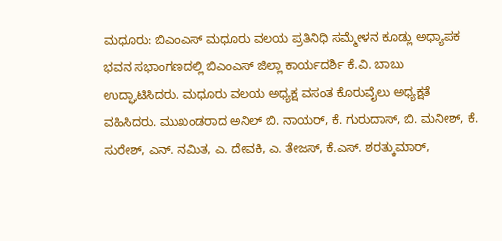ಮಧೂರು: ಬಿಎಂಎಸ್ ಮಧೂರು ವಲಯ ಪ್ರತಿನಿಧಿ ಸಮ್ಮೇಳನ ಕೂಡ್ಲು ಅಧ್ಯಾಪಕ ಭವನ ಸಭಾಂಗಣದಲ್ಲಿ ಬಿಎಂಎಸ್ ಜಿಲ್ಲಾ ಕಾರ್ಯದರ್ಶಿ ಕೆ.ವಿ. ಬಾಬು ಉದ್ಘಾಟಿಸಿದರು. ಮಧೂರು ವಲಯ ಅಧ್ಯಕ್ಷ ವಸಂತ ಕೊರುವೈಲು ಅಧ್ಯಕ್ಷತೆ ವಹಿಸಿದರು. ಮುಖಂಡರಾದ ಅನಿಲ್ ಬಿ. ನಾಯರ್, ಕೆ. ಗುರುದಾಸ್, ಬಿ. ಮನೀಶ್, ಕೆ. ಸುರೇಶ್, ಎನ್. ನಮಿತ, ಎ. ದೇವಕಿ, ಎ. ತೇಜಸ್, ಕೆ.ಎಸ್. ಶರತ್ಕುಮಾರ್,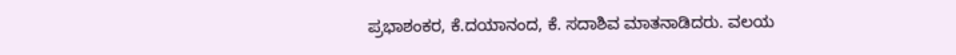ಪ್ರಭಾಶಂಕರ, ಕೆ.ದಯಾನಂದ, ಕೆ. ಸದಾಶಿವ ಮಾತನಾಡಿದರು. ವಲಯ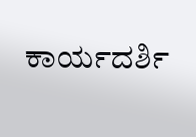ಕಾರ್ಯದರ್ಶಿ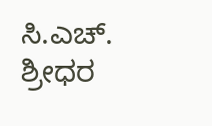ಸಿ.ಎಚ್. ಶ್ರೀಧರ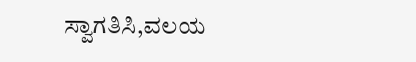ಸ್ವಾಗತಿಸಿ,ವಲಯ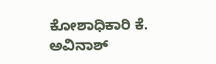ಕೋಶಾಧಿಕಾರಿ ಕೆ. ಅವಿನಾಶ್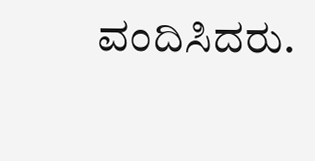ವಂದಿಸಿದರು.